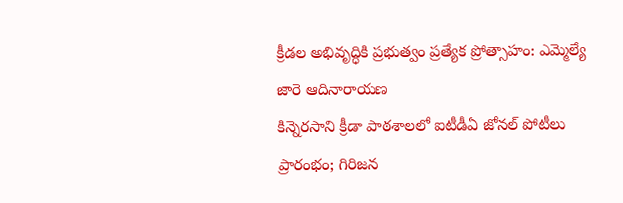క్రీడల అభివృద్ధికి ప్రభుత్వం ప్రత్యేక ప్రోత్సాహం: ఎమ్మెల్యే జారె ఆదినారాయణ
కిన్నెరసాని క్రీడా పాఠశాలలో ఐటీడీఏ జోనల్ పోటీలు ప్రారంభం; గిరిజన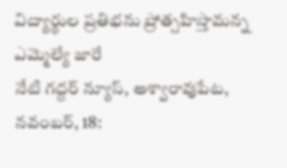విద్యార్థుల ప్రతిభను ప్రోత్సహిస్తామన్న ఎమ్మెల్యే జారే
నేటి గద్దర్ న్యూస్, అశ్వారావుపేట, నవంబర్, 18: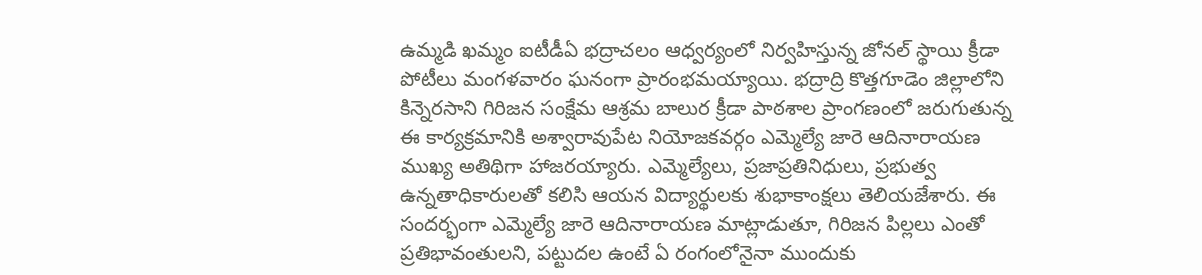ఉమ్మడి ఖమ్మం ఐటీడీఏ భద్రాచలం ఆధ్వర్యంలో నిర్వహిస్తున్న జోనల్ స్థాయి క్రీడా పోటీలు మంగళవారం ఘనంగా ప్రారంభమయ్యాయి. భద్రాద్రి కొత్తగూడెం జిల్లాలోని కిన్నెరసాని గిరిజన సంక్షేమ ఆశ్రమ బాలుర క్రీడా పాఠశాల ప్రాంగణంలో జరుగుతున్న ఈ కార్యక్రమానికి అశ్వారావుపేట నియోజకవర్గం ఎమ్మెల్యే జారె ఆదినారాయణ ముఖ్య అతిథిగా హాజరయ్యారు. ఎమ్మెల్యేలు, ప్రజాప్రతినిధులు, ప్రభుత్వ ఉన్నతాధికారులతో కలిసి ఆయన విద్యార్థులకు శుభాకాంక్షలు తెలియజేశారు. ఈ సందర్భంగా ఎమ్మెల్యే జారె ఆదినారాయణ మాట్లాడుతూ, గిరిజన పిల్లలు ఎంతో ప్రతిభావంతులని, పట్టుదల ఉంటే ఏ రంగంలోనైనా ముందుకు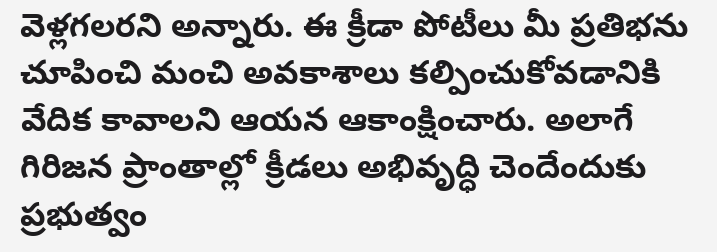వెళ్లగలరని అన్నారు. ఈ క్రీడా పోటీలు మీ ప్రతిభను చూపించి మంచి అవకాశాలు కల్పించుకోవడానికి వేదిక కావాలని ఆయన ఆకాంక్షించారు. అలాగే గిరిజన ప్రాంతాల్లో క్రీడలు అభివృద్ధి చెందేందుకు ప్రభుత్వం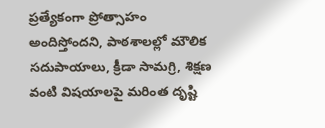ప్రత్యేకంగా ప్రోత్సాహం అందిస్తోందని, పాఠశాలల్లో మౌలిక సదుపాయాలు, క్రీడా సామగ్రి, శిక్షణ వంటి విషయాలపై మరింత దృష్టి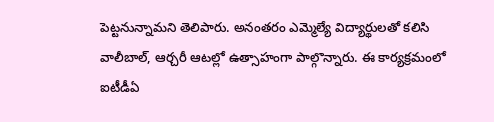పెట్టనున్నామని తెలిపారు. అనంతరం ఎమ్మెల్యే విద్యార్థులతో కలిసి వాలీబాల్, ఆర్చరీ ఆటల్లో ఉత్సాహంగా పాల్గొన్నారు. ఈ కార్యక్రమంలో ఐటీడీఏ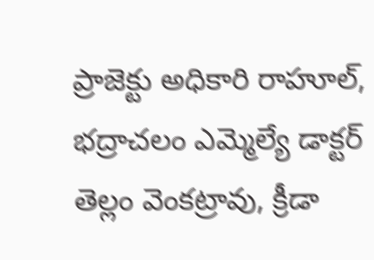ప్రాజెక్టు అధికారి రాహూల్, భద్రాచలం ఎమ్మెల్యే డాక్టర్ తెల్లం వెంకట్రావు, క్రీడా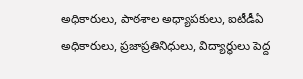అధికారులు, పాఠశాల అధ్యాపకులు, ఐటీడీఏ అధికారులు, ప్రజాప్రతినిధులు, విద్యార్థులు పెద్ద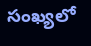సంఖ్యలో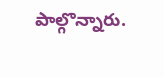పాల్గొన్నారు.